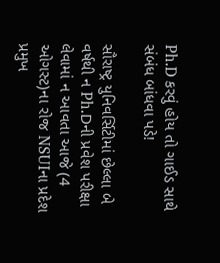Ph.D કરવું હોય તો ગાઈડ સાથે સંબંધ બાંધવા પડે!

સૌરાષ્ટ્ર યુનિવર્સિટીમાં છેલ્લા બે વર્ષથી ન Ph.Dની પ્રવેશ પરીક્ષા લેવામાં ન આવતા આજે (4 ઓગસ્ટ)ના રોજ NSUIના પ્રદેશ પ્રમુખ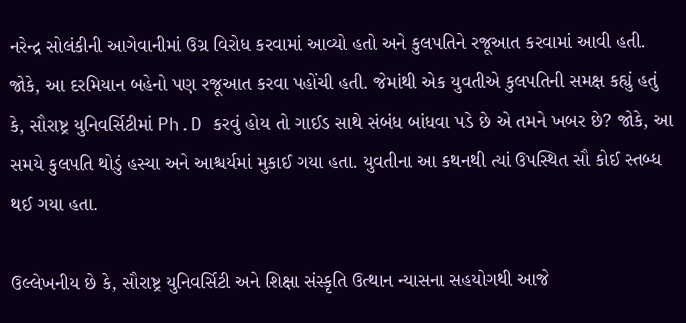નરેન્દ્ર સોલંકીની આગેવાનીમાં ઉગ્ર વિરોધ કરવામાં આવ્યો હતો અને કુલપતિને રજૂઆત કરવામાં આવી હતી. જોકે, આ દરમિયાન બહેનો પણ રજૂઆત કરવા પહોંચી હતી. જેમાંથી એક યુવતીએ કુલપતિની સમક્ષ કહ્યું હતું કે, સૌરાષ્ટ્ર યુનિવર્સિટીમાં Ph.D કરવું હોય તો ગાઈડ સાથે સંબંધ બાંધવા પડે છે એ તમને ખબર છે? જોકે, આ સમયે કુલપતિ થોડું હસ્યા અને આશ્ચર્યમાં મુકાઈ ગયા હતા. યુવતીના આ કથનથી ત્યાં ઉપસ્થિત સૌ કોઈ સ્તબ્ધ થઈ ગયા હતા.

ઉલ્લેખનીય છે કે, સૌરાષ્ટ્ર યુનિવર્સિટી અને શિક્ષા સંસ્કૃતિ ઉત્થાન ન્યાસના સહયોગથી આજે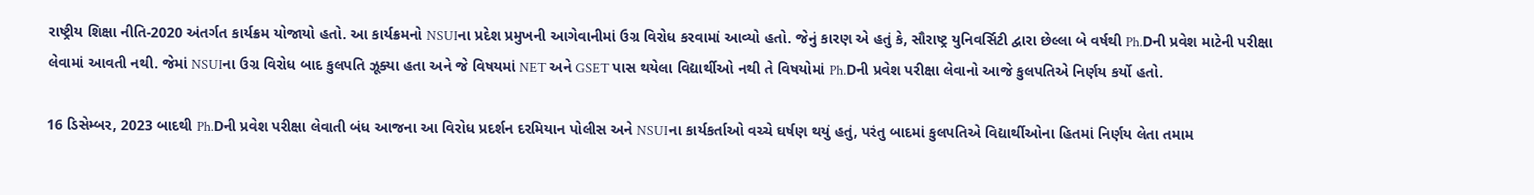રાષ્ટ્રીય શિક્ષા નીતિ-2020 અંતર્ગત કાર્યક્રમ યોજાયો હતો. આ કાર્યક્રમનો NSUIના પ્રદેશ પ્રમુખની આગેવાનીમાં ઉગ્ર વિરોધ કરવામાં આવ્યો હતો. જેનું કારણ એ હતું કે, સૌરાષ્ટ્ર યુનિવર્સિટી દ્વારા છેલ્લા બે વર્ષથી Ph.Dની પ્રવેશ માટેની પરીક્ષા લેવામાં આવતી નથી. જેમાં NSUIના ઉગ્ર વિરોધ બાદ કુલપતિ ઝૂક્યા હતા અને જે વિષયમાં NET અને GSET પાસ થયેલા વિદ્યાર્થીઓ નથી તે વિષયોમાં Ph.Dની પ્રવેશ પરીક્ષા લેવાનો આજે કુલપતિએ નિર્ણય કર્યો હતો.

16 ડિસેમ્બર, 2023 બાદથી Ph.Dની પ્રવેશ પરીક્ષા લેવાતી બંધ આજના આ વિરોધ પ્રદર્શન દરમિયાન પોલીસ અને NSUIના કાર્યકર્તાઓ વચ્ચે ઘર્ષણ થયું હતું, પરંતુ બાદમાં કુલપતિએ વિદ્યાર્થીઓના હિતમાં નિર્ણય લેતા તમામ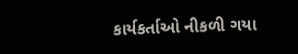કાર્યકર્તાઓ નીકળી ગયા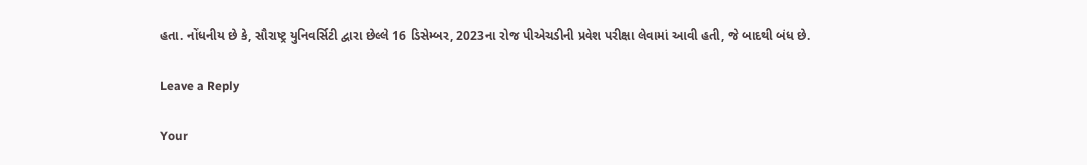હતા. નોંધનીય છે કે, સૌરાષ્ટ્ર યુનિવર્સિટી દ્વારા છેલ્લે 16 ડિસેમ્બર, 2023ના રોજ પીએચડીની પ્રવેશ પરીક્ષા લેવામાં આવી હતી, જે બાદથી બંધ છે.

Leave a Reply

Your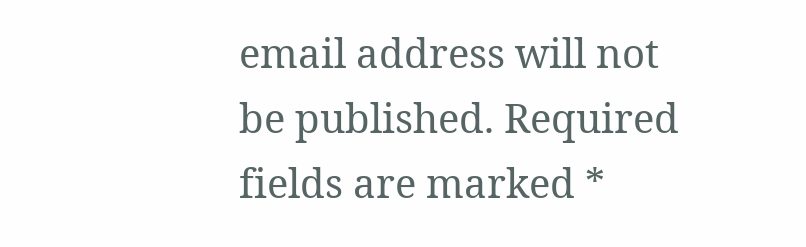email address will not be published. Required fields are marked *